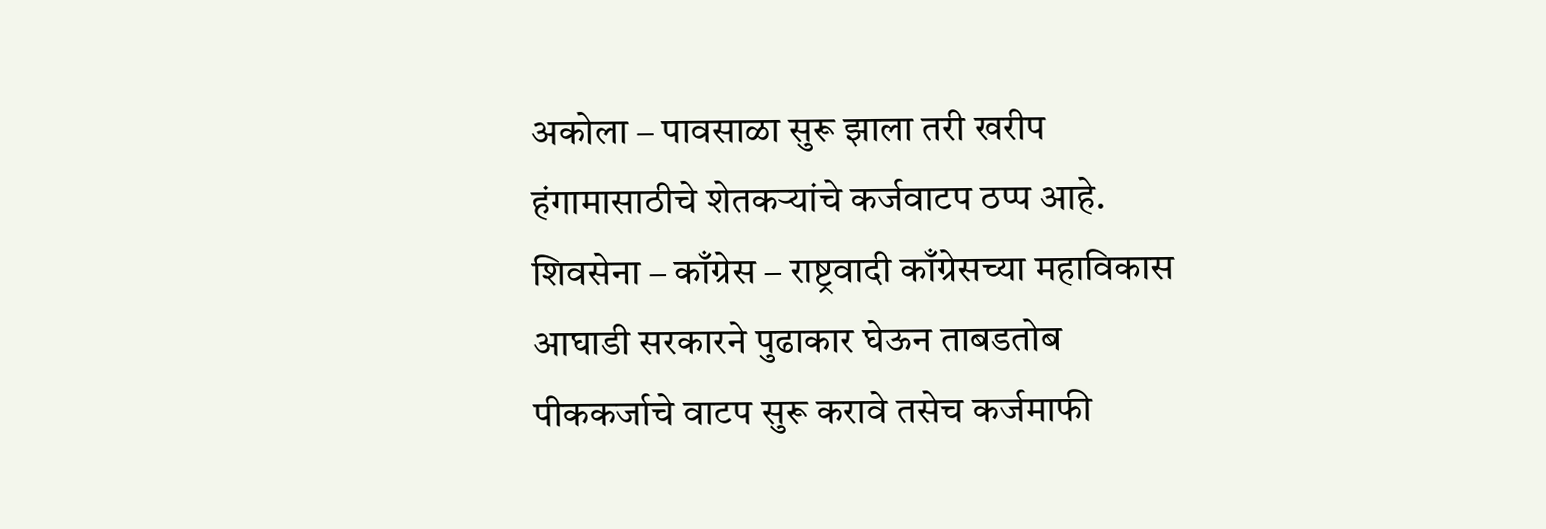अकोला – पावसाळा सुरू झाला तरी खरीप हंगामासाठीचे शेतकऱ्यांचे कर्जवाटप ठप्प आहे. शिवसेना – काँग्रेस – राष्ट्रवादी काँग्रेसच्या महाविकास आघाडी सरकारने पुढाकार घेऊन ताबडतोब पीककर्जाचे वाटप सुरू करावे तसेच कर्जमाफी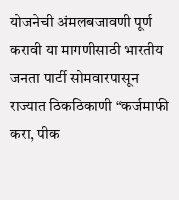योजनेची अंमलबजावणी पूर्ण करावी या मागणीसाठी भारतीय जनता पार्टी सोमवारपासून राज्यात ठिकठिकाणी “कर्जमाफी करा, पीक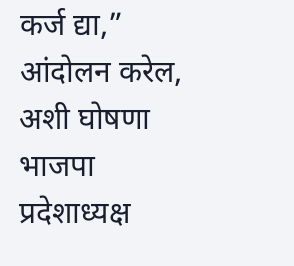कर्ज द्या,” आंदोलन करेल, अशी घोषणा भाजपा प्रदेशाध्यक्ष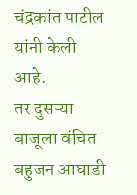चंद्रकांत पाटील यांनी केली आहे.
तर दुसऱ्या बाजूला वंचित बहुजन आघाडी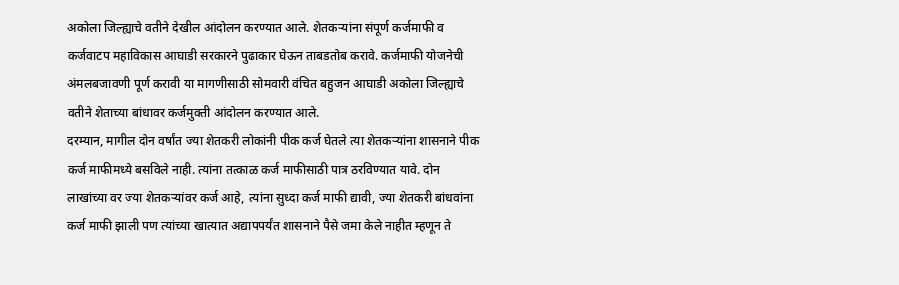अकोला जिल्ह्याचे वतीने देखील आंदोलन करण्यात आले. शेतकऱ्यांना संपूर्ण कर्जमाफी व कर्जवाटप महाविकास आघाडी सरकारने पुढाकार घेऊन ताबडतोब करावे. कर्जमाफी योजनेची अंमलबजावणी पूर्ण करावी या मागणीसाठी सोमवारी वंचित बहुजन आघाडी अकोला जिल्ह्याचे वतीने शेताच्या बांधावर कर्जमुक्ती आंदोलन करण्यात आले.
दरम्यान, मागील दोन वर्षांत ज्या शेतकरी लोकांनी पीक कर्ज घेतले त्या शेतकऱ्यांना शासनाने पीक कर्ज माफीमध्ये बसविले नाही. त्यांना तत्काळ कर्ज माफीसाठी पात्र ठरविण्यात यावे. दोन लाखांच्या वर ज्या शेतकऱ्यांवर कर्ज आहे, त्यांना सुध्दा कर्ज माफी द्यावी, ज्या शेतकरी बांधवांना कर्ज माफी झाली पण त्यांच्या खात्यात अद्यापपर्यंत शासनाने पैसे जमा केले नाहीत म्हणून ते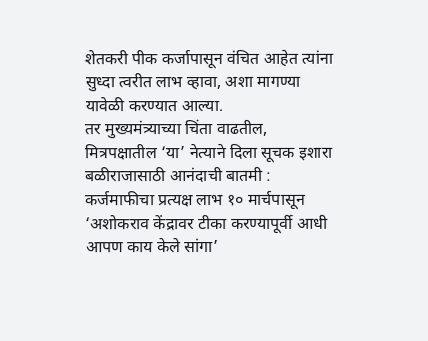शेतकरी पीक कर्जापासून वंचित आहेत त्यांना सुध्दा त्वरीत लाभ व्हावा, अशा मागण्या यावेळी करण्यात आल्या.
तर मुख्यमंत्र्याच्या चिंता वाढतील, मित्रपक्षातील ‘या’ नेत्याने दिला सूचक इशारा
बळीराजासाठी आनंदाची बातमी : कर्जमाफीचा प्रत्यक्ष लाभ १० मार्चपासून
‘अशोकराव केंद्रावर टीका करण्यापूर्वी आधी आपण काय केले सांगा’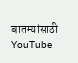बातम्यांसाठी YouTube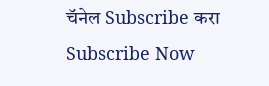चॅनेल Subscribe करा
Subscribe Now